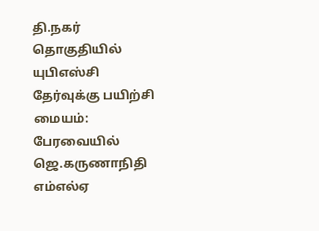தி.நகர் தொகுதியில் யுபிஎஸ்சி தேர்வுக்கு பயிற்சி மையம்: பேரவையில் ஜெ.கருணாநிதி எம்எல்ஏ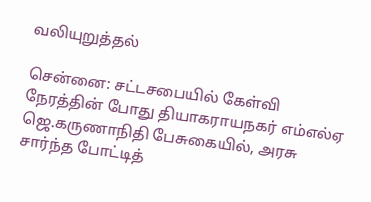வலியுறுத்தல்

சென்னை: சட்டசபையில் கேள்வி நேரத்தின் போது தியாகராயநகர் எம்எல்ஏ ஜெ.கருணாநிதி பேசுகையில், அரசு சார்ந்த போட்டித்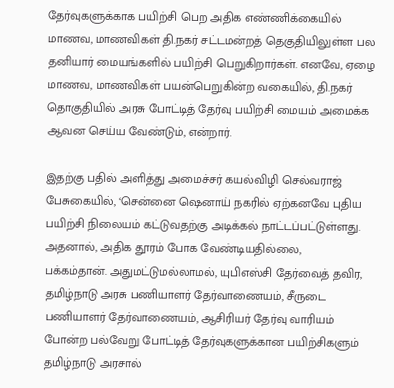தேர்வுகளுக்காக பயிற்சி பெற அதிக எண்ணிக்கையில் மாணவ, மாணவிகள் தி.நகர் சட்டமன்றத் தெகுதியிலுள்ள பல தனியார் மையங்களில் பயிற்சி பெறுகிறார்கள். எனவே, ஏழை மாணவ, மாணவிகள் பயன்பெறுகின்ற வகையில், தி.நகர் தொகுதியில் அரசு போட்டித் தேர்வு பயிற்சி மையம் அமைக்க ஆவன செய்ய வேண்டும், என்றார்.

இதற்கு பதில் அளித்து அமைச்சர் கயல்விழி செல்வராஜ் பேசுகையில், ‘சென்னை ஷெனாய் நகரில் ஏற்கனவே புதிய பயிற்சி நிலையம் கட்டுவதற்கு அடிக்கல் நாட்டப்பட்டுள்ளது. அதனால், அதிக தூரம் போக வேண்டியதில்லை,
பக்கம்தான். அதுமட்டுமல்லாமல், யுபிஎஸ்சி தேர்வைத் தவிர, தமிழ்நாடு அரசு பணியாளர் தேர்வாணையம், சீருடை பணியாளர் தேர்வாணையம், ஆசிரியர் தேர்வு வாரியம் போன்ற பல்வேறு போட்டித் தேர்வுகளுக்கான பயிற்சிகளும் தமிழ்நாடு அரசால்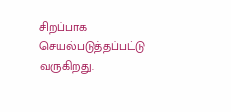சிறப்பாக செயல்படுத்தப்பட்டு வருகிறது.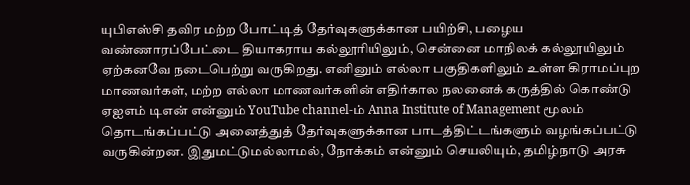யுபிஎஸ்சி தவிர மற்ற போட்டித் தேர்வுகளுக்கான பயிற்சி, பழைய வண்ணாரப்பேட்டை தியாகராய கல்லூரியிலும், சென்னை மாநிலக் கல்லூயிலும் ஏற்கனவே நடைபெற்று வருகிறது. எனினும் எல்லா பகுதிகளிலும் உள்ள கிராமப்புற மாணவர்கள், மற்ற எல்லா மாணவர்களின் எதிர்கால நலனைக் கருத்தில் கொண்டு ஏஐஎம் டிஎன் என்னும் YouTube channel-ம் Anna Institute of Management மூலம் தொடங்கப்பட்டு அனைத்துத் தேர்வுகளுக்கான பாடத்திட்டங்களும் வழங்கப்பட்டு வருகின்றன. இதுமட்டுமல்லாமல், நோக்கம் என்னும் செயலியும், தமிழ்நாடு அரசு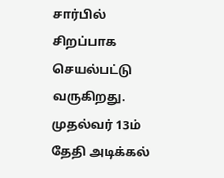சார்பில் சிறப்பாக செயல்பட்டு வருகிறது. முதல்வர் 13ம் தேதி அடிக்கல்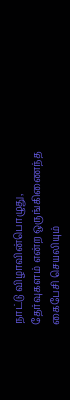நாட்டு விழாவின்பொழுது, தேர்வுகளம் என்ற ஒருங்கிணைந்த கைபேசி செயலியும்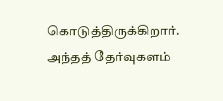கொடுத்திருக்கிறார். அந்தத் தேர்வுகளம்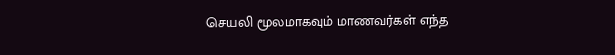செயலி மூலமாகவும் மாணவர்கள் எந்த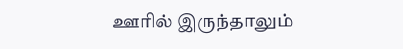ஊரில் இருந்தாலும்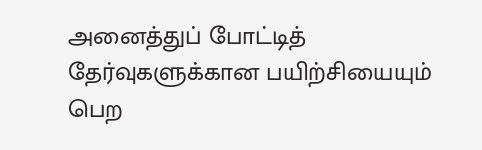அனைத்துப் போட்டித் தேர்வுகளுக்கான பயிற்சியையும் பெற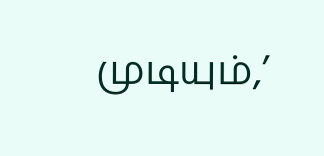முடியும்,’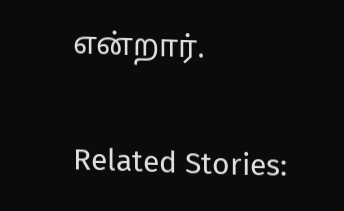என்றார்.

Related Stories: